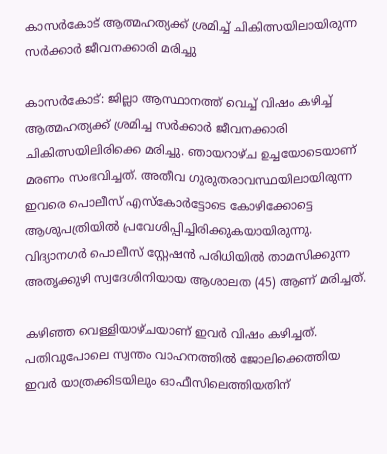കാസർകോട് ആത്മഹത്യക്ക് ശ്രമിച്ച് ചികിത്സയിലായിരുന്ന സർക്കാർ ജീവനക്കാരി മരിച്ചു

കാസർകോട്: ജില്ലാ ആസ്ഥാനത്ത് വെച്ച് വിഷം കഴിച്ച് ആത്മഹത്യക്ക് ശ്രമിച്ച സർക്കാർ ജീവനക്കാരി ചികിത്സയിലിരിക്കെ മരിച്ചു. ഞായറാഴ്ച ഉച്ചയോടെയാണ് മരണം സംഭവിച്ചത്. അതീവ ഗുരുതരാവസ്ഥയിലായിരുന്ന ഇവരെ പൊലീസ് എസ്കോർട്ടോടെ കോഴിക്കോട്ടെ ആശുപത്രിയിൽ പ്രവേശിപ്പിച്ചിരിക്കുകയായിരുന്നു. വിദ്യാനഗർ പൊലീസ് സ്റ്റേഷൻ പരിധിയിൽ താമസിക്കുന്ന അതൃക്കുഴി സ്വദേശിനിയായ ആശാലത (45) ആണ് മരിച്ചത്.

കഴിഞ്ഞ വെള്ളിയാഴ്ചയാണ് ഇവർ വിഷം കഴിച്ചത്. പതിവുപോലെ സ്വന്തം വാഹനത്തിൽ ജോലിക്കെത്തിയ ഇവർ യാത്രക്കിടയിലും ഓഫീസിലെത്തിയതിന്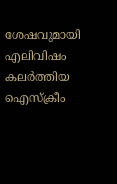ശേഷവുമായി എലിവിഷം കലർത്തിയ ഐസ്ക്രീം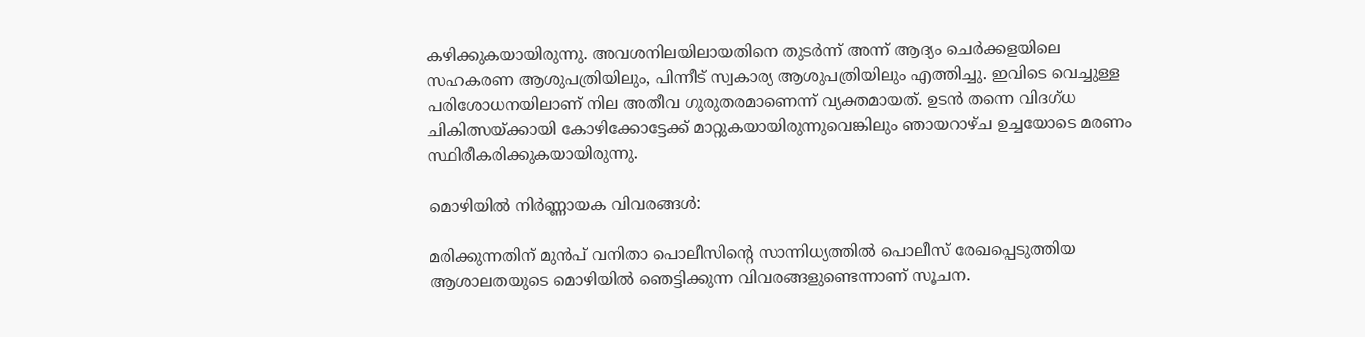കഴിക്കുകയായിരുന്നു. അവശനിലയിലായതിനെ തുടർന്ന് അന്ന് ആദ്യം ചെർക്കളയിലെ സഹകരണ ആശുപത്രിയിലും, പിന്നീട് സ്വകാര്യ ആശുപത്രിയിലും എത്തിച്ചു. ഇവിടെ വെച്ചുള്ള പരിശോധനയിലാണ് നില അതീവ ഗുരുതരമാണെന്ന് വ്യക്തമായത്. ഉടൻ തന്നെ വിദഗ്ധ ചികിത്സയ്ക്കായി കോഴിക്കോട്ടേക്ക് മാറ്റുകയായിരുന്നുവെങ്കിലും ഞായറാഴ്ച ഉച്ചയോടെ മരണം സ്ഥിരീകരിക്കുകയായിരുന്നു.

മൊഴിയിൽ നിർണ്ണായക വിവരങ്ങൾ:

മരിക്കുന്നതിന് മുൻപ് വനിതാ പൊലീസിന്റെ സാന്നിധ്യത്തിൽ പൊലീസ് രേഖപ്പെടുത്തിയ ആശാലതയുടെ മൊഴിയിൽ ഞെട്ടിക്കുന്ന വിവരങ്ങളുണ്ടെന്നാണ് സൂചന.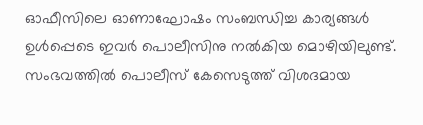ഓഫീസിലെ ഓണാഘോഷം സംബന്ധിച്ച കാര്യങ്ങൾ ഉൾപ്പെടെ ഇവർ പൊലീസിനു നൽകിയ മൊഴിയിലുണ്ട്. സംഭവത്തിൽ പൊലീസ് കേസെടുത്ത് വിശദമായ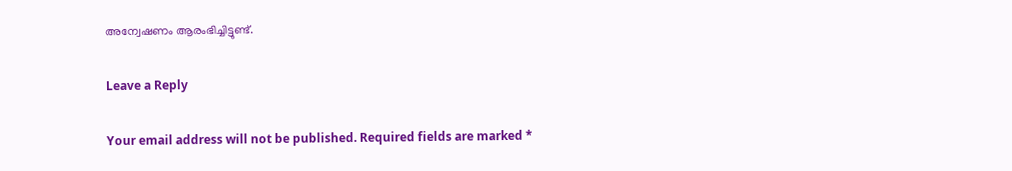അന്വേഷണം ആരംഭിച്ചിട്ടുണ്ട്.

Leave a Reply

Your email address will not be published. Required fields are marked *